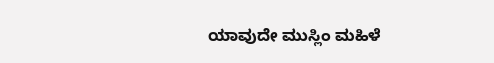ಯಾವುದೇ ಮುಸ್ಲಿಂ ಮಹಿಳೆ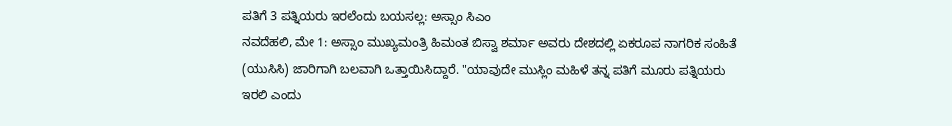ಪತಿಗೆ 3 ಪತ್ನಿಯರು ಇರಲೆಂದು ಬಯಸಲ್ಲ: ಅಸ್ಸಾಂ ಸಿಎಂ
ನವದೆಹಲಿ, ಮೇ 1: ಅಸ್ಸಾಂ ಮುಖ್ಯಮಂತ್ರಿ ಹಿಮಂತ ಬಿಸ್ವಾ ಶರ್ಮಾ ಅವರು ದೇಶದಲ್ಲಿ ಏಕರೂಪ ನಾಗರಿಕ ಸಂಹಿತೆ (ಯುಸಿಸಿ) ಜಾರಿಗಾಗಿ ಬಲವಾಗಿ ಒತ್ತಾಯಿಸಿದ್ದಾರೆ. "ಯಾವುದೇ ಮುಸ್ಲಿಂ ಮಹಿಳೆ ತನ್ನ ಪತಿಗೆ ಮೂರು ಪತ್ನಿಯರು ಇರಲಿ ಎಂದು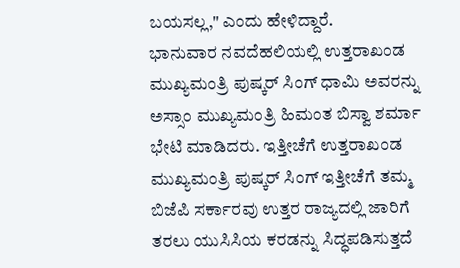ಬಯಸಲ್ಲ," ಎಂದು ಹೇಳಿದ್ದಾರೆ.
ಭಾನುವಾರ ನವದೆಹಲಿಯಲ್ಲಿ ಉತ್ತರಾಖಂಡ ಮುಖ್ಯಮಂತ್ರಿ ಪುಷ್ಕರ್ ಸಿಂಗ್ ಧಾಮಿ ಅವರನ್ನು ಅಸ್ಸಾಂ ಮುಖ್ಯಮಂತ್ರಿ ಹಿಮಂತ ಬಿಸ್ವಾ ಶರ್ಮಾ ಭೇಟಿ ಮಾಡಿದರು. ಇತ್ತೀಚೆಗೆ ಉತ್ತರಾಖಂಡ ಮುಖ್ಯಮಂತ್ರಿ ಪುಷ್ಕರ್ ಸಿಂಗ್ ಇತ್ತೀಚೆಗೆ ತಮ್ಮ ಬಿಜೆಪಿ ಸರ್ಕಾರವು ಉತ್ತರ ರಾಜ್ಯದಲ್ಲಿ ಜಾರಿಗೆ ತರಲು ಯುಸಿಸಿಯ ಕರಡನ್ನು ಸಿದ್ಧಪಡಿಸುತ್ತದೆ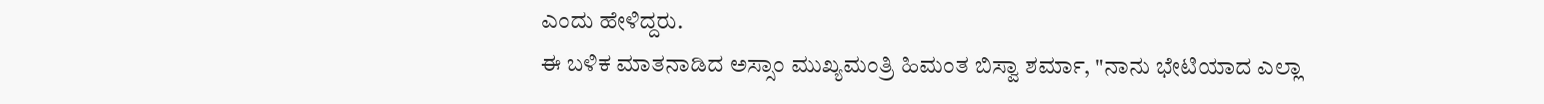ಎಂದು ಹೇಳಿದ್ದರು.
ಈ ಬಳಿಕ ಮಾತನಾಡಿದ ಅಸ್ಸಾಂ ಮುಖ್ಯಮಂತ್ರಿ ಹಿಮಂತ ಬಿಸ್ವಾ ಶರ್ಮಾ, "ನಾನು ಭೇಟಿಯಾದ ಎಲ್ಲಾ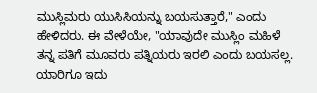ಮುಸ್ಲಿಮರು ಯುಸಿಸಿಯನ್ನು ಬಯಸುತ್ತಾರೆ," ಎಂದು ಹೇಳಿದರು. ಈ ವೇಳೆಯೇ, "ಯಾವುದೇ ಮುಸ್ಲಿಂ ಮಹಿಳೆ ತನ್ನ ಪತಿಗೆ ಮೂವರು ಪತ್ನಿಯರು ಇರಲಿ ಎಂದು ಬಯಸಲ್ಲ. ಯಾರಿಗೂ ಇದು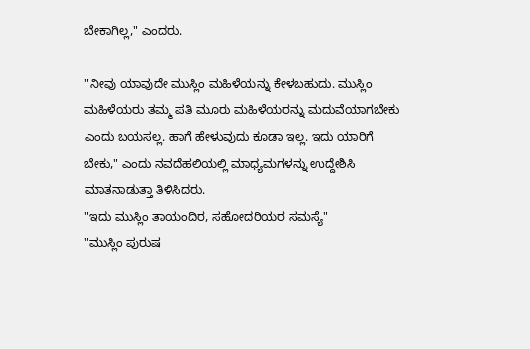ಬೇಕಾಗಿಲ್ಲ," ಎಂದರು.

"ನೀವು ಯಾವುದೇ ಮುಸ್ಲಿಂ ಮಹಿಳೆಯನ್ನು ಕೇಳಬಹುದು. ಮುಸ್ಲಿಂ ಮಹಿಳೆಯರು ತಮ್ಮ ಪತಿ ಮೂರು ಮಹಿಳೆಯರನ್ನು ಮದುವೆಯಾಗಬೇಕು ಎಂದು ಬಯಸಲ್ಲ. ಹಾಗೆ ಹೇಳುವುದು ಕೂಡಾ ಇಲ್ಲ. ಇದು ಯಾರಿಗೆ ಬೇಕು," ಎಂದು ನವದೆಹಲಿಯಲ್ಲಿ ಮಾಧ್ಯಮಗಳನ್ನು ಉದ್ದೇಶಿಸಿ ಮಾತನಾಡುತ್ತಾ ತಿಳಿಸಿದರು.
"ಇದು ಮುಸ್ಲಿಂ ತಾಯಂದಿರ, ಸಹೋದರಿಯರ ಸಮಸ್ಯೆ"
"ಮುಸ್ಲಿಂ ಪುರುಷ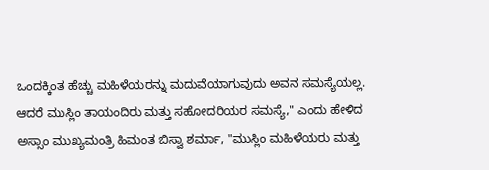ಒಂದಕ್ಕಿಂತ ಹೆಚ್ಚು ಮಹಿಳೆಯರನ್ನು ಮದುವೆಯಾಗುವುದು ಅವನ ಸಮಸ್ಯೆಯಲ್ಲ. ಆದರೆ ಮುಸ್ಲಿಂ ತಾಯಂದಿರು ಮತ್ತು ಸಹೋದರಿಯರ ಸಮಸ್ಯೆ," ಎಂದು ಹೇಳಿದ ಅಸ್ಸಾಂ ಮುಖ್ಯಮಂತ್ರಿ ಹಿಮಂತ ಬಿಸ್ವಾ ಶರ್ಮಾ, "ಮುಸ್ಲಿಂ ಮಹಿಳೆಯರು ಮತ್ತು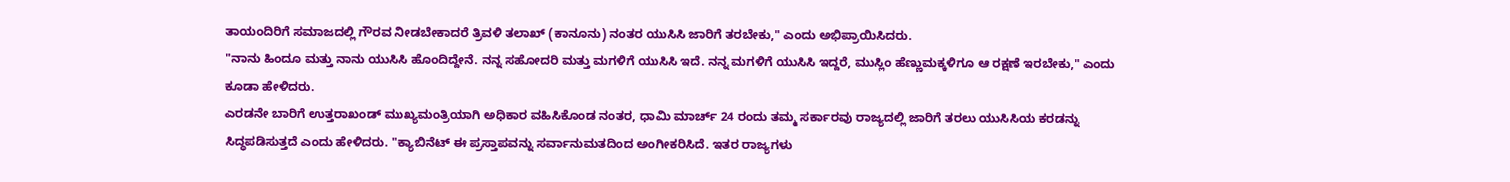ತಾಯಂದಿರಿಗೆ ಸಮಾಜದಲ್ಲಿ ಗೌರವ ನೀಡಬೇಕಾದರೆ ತ್ರಿವಳಿ ತಲಾಖ್ (ಕಾನೂನು) ನಂತರ ಯುಸಿಸಿ ಜಾರಿಗೆ ತರಬೇಕು," ಎಂದು ಅಭಿಪ್ರಾಯಿಸಿದರು.
"ನಾನು ಹಿಂದೂ ಮತ್ತು ನಾನು ಯುಸಿಸಿ ಹೊಂದಿದ್ದೇನೆ. ನನ್ನ ಸಹೋದರಿ ಮತ್ತು ಮಗಳಿಗೆ ಯುಸಿಸಿ ಇದೆ. ನನ್ನ ಮಗಳಿಗೆ ಯುಸಿಸಿ ಇದ್ದರೆ, ಮುಸ್ಲಿಂ ಹೆಣ್ಣುಮಕ್ಕಳಿಗೂ ಆ ರಕ್ಷಣೆ ಇರಬೇಕು," ಎಂದು ಕೂಡಾ ಹೇಳಿದರು.
ಎರಡನೇ ಬಾರಿಗೆ ಉತ್ತರಾಖಂಡ್ ಮುಖ್ಯಮಂತ್ರಿಯಾಗಿ ಅಧಿಕಾರ ವಹಿಸಿಕೊಂಡ ನಂತರ, ಧಾಮಿ ಮಾರ್ಚ್ 24 ರಂದು ತಮ್ಮ ಸರ್ಕಾರವು ರಾಜ್ಯದಲ್ಲಿ ಜಾರಿಗೆ ತರಲು ಯುಸಿಸಿಯ ಕರಡನ್ನು ಸಿದ್ಧಪಡಿಸುತ್ತದೆ ಎಂದು ಹೇಳಿದರು. "ಕ್ಯಾಬಿನೆಟ್ ಈ ಪ್ರಸ್ತಾಪವನ್ನು ಸರ್ವಾನುಮತದಿಂದ ಅಂಗೀಕರಿಸಿದೆ. ಇತರ ರಾಜ್ಯಗಳು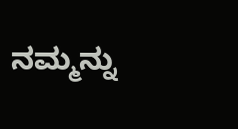ನಮ್ಮನ್ನು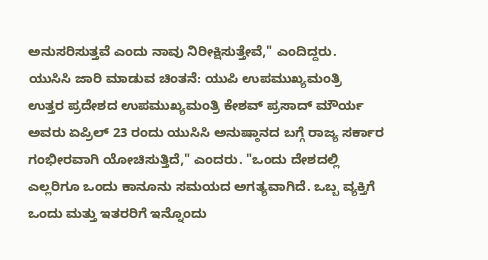ಅನುಸರಿಸುತ್ತವೆ ಎಂದು ನಾವು ನಿರೀಕ್ಷಿಸುತ್ತೇವೆ," ಎಂದಿದ್ದರು.
ಯುಸಿಸಿ ಜಾರಿ ಮಾಡುವ ಚಿಂತನೆ: ಯುಪಿ ಉಪಮುಖ್ಯಮಂತ್ರಿ
ಉತ್ತರ ಪ್ರದೇಶದ ಉಪಮುಖ್ಯಮಂತ್ರಿ ಕೇಶವ್ ಪ್ರಸಾದ್ ಮೌರ್ಯ ಅವರು ಏಪ್ರಿಲ್ 23 ರಂದು ಯುಸಿಸಿ ಅನುಷ್ಠಾನದ ಬಗ್ಗೆ ರಾಜ್ಯ ಸರ್ಕಾರ ಗಂಭೀರವಾಗಿ ಯೋಚಿಸುತ್ತಿದೆ," ಎಂದರು. "ಒಂದು ದೇಶದಲ್ಲಿ ಎಲ್ಲರಿಗೂ ಒಂದು ಕಾನೂನು ಸಮಯದ ಅಗತ್ಯವಾಗಿದೆ. ಒಬ್ಬ ವ್ಯಕ್ತಿಗೆ ಒಂದು ಮತ್ತು ಇತರರಿಗೆ ಇನ್ನೊಂದು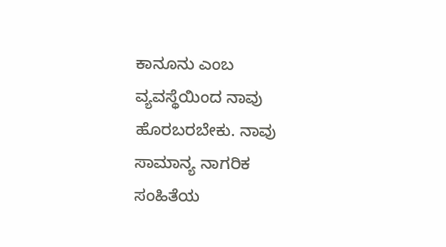ಕಾನೂನು ಎಂಬ ವ್ಯವಸ್ಥೆಯಿಂದ ನಾವು ಹೊರಬರಬೇಕು. ನಾವು ಸಾಮಾನ್ಯ ನಾಗರಿಕ ಸಂಹಿತೆಯ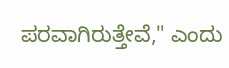ಪರವಾಗಿರುತ್ತೇವೆ," ಎಂದು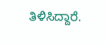ತಿಳಿಸಿದ್ದಾರೆ.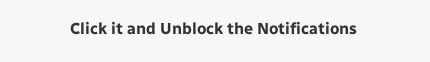Click it and Unblock the Notifications